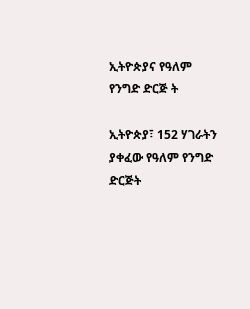ኢትዮጵያና የዓለም የንግድ ድርጅ ት

ኢትዮጵያ፣ 152 ሃገራትን ያቀፈው የዓለም የንግድ ድርጅት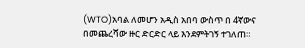(WTO)አባል ለመሆን አዲስ አበባ ውስጥ በ 4ኛውና በመጨረሻው ዙር ድርድር ላይ እንደምትገኝ ተገለጠ።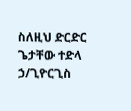ስለዚህ ድርድር ጌታቸው ተድላ ኃ/ጊዮርጊስ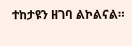ተከታዩን ዘገባ ልኮልናል።